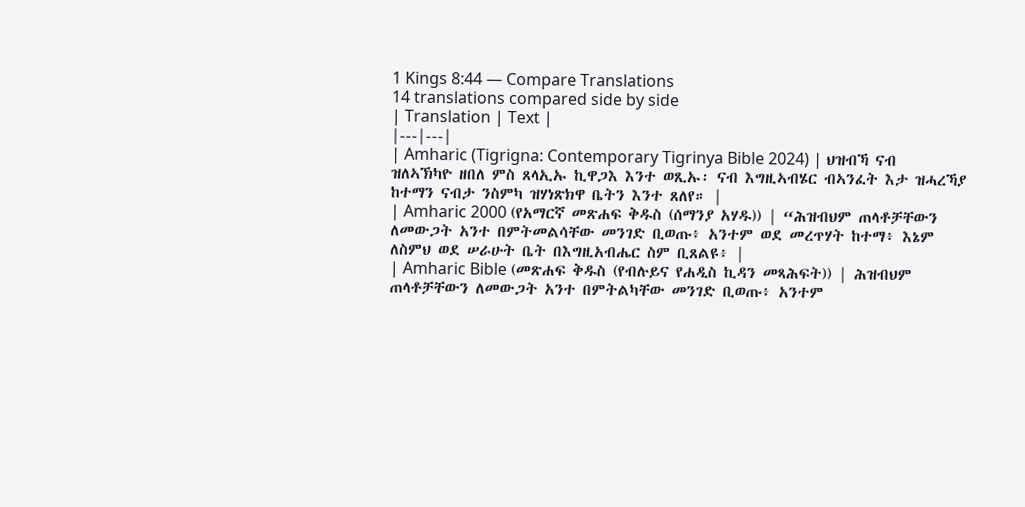1 Kings 8:44 — Compare Translations
14 translations compared side by side
| Translation | Text |
|---|---|
| Amharic (Tigrigna: Contemporary Tigrinya Bible 2024) | ህዝብኻ ናብ ዝለኣኽካዮ ዘበለ ምስ ጸላኢኡ ኪዋጋእ እንተ ወጺኡ፡ ናብ እግዚኣብሄር ብኣንፈት እታ ዝሓረኻያ ከተማን ናብታ ንስምካ ዝሃነጽክዋ ቤትን እንተ ጸለየ። |
| Amharic 2000 (የአማርኛ መጽሐፍ ቅዱስ (ሰማንያ አሃዱ)) | “ሕዝብህም ጠላቶቻቸውን ለመውጋት አንተ በምትመልሳቸው መንገድ ቢወጡ፥ አንተም ወደ መረጥሃት ከተማ፥ እኔም ለስምህ ወደ ሠራሁት ቤት በእግዚአብሔር ስም ቢጸልዩ፥ |
| Amharic Bible (መጽሐፍ ቅዱስ (የብሉይና የሐዲስ ኪዳን መጻሕፍት)) | ሕዝብህም ጠላቶቻቸውን ለመውጋት አንተ በምትልካቸው መንገድ ቢወጡ፥ አንተም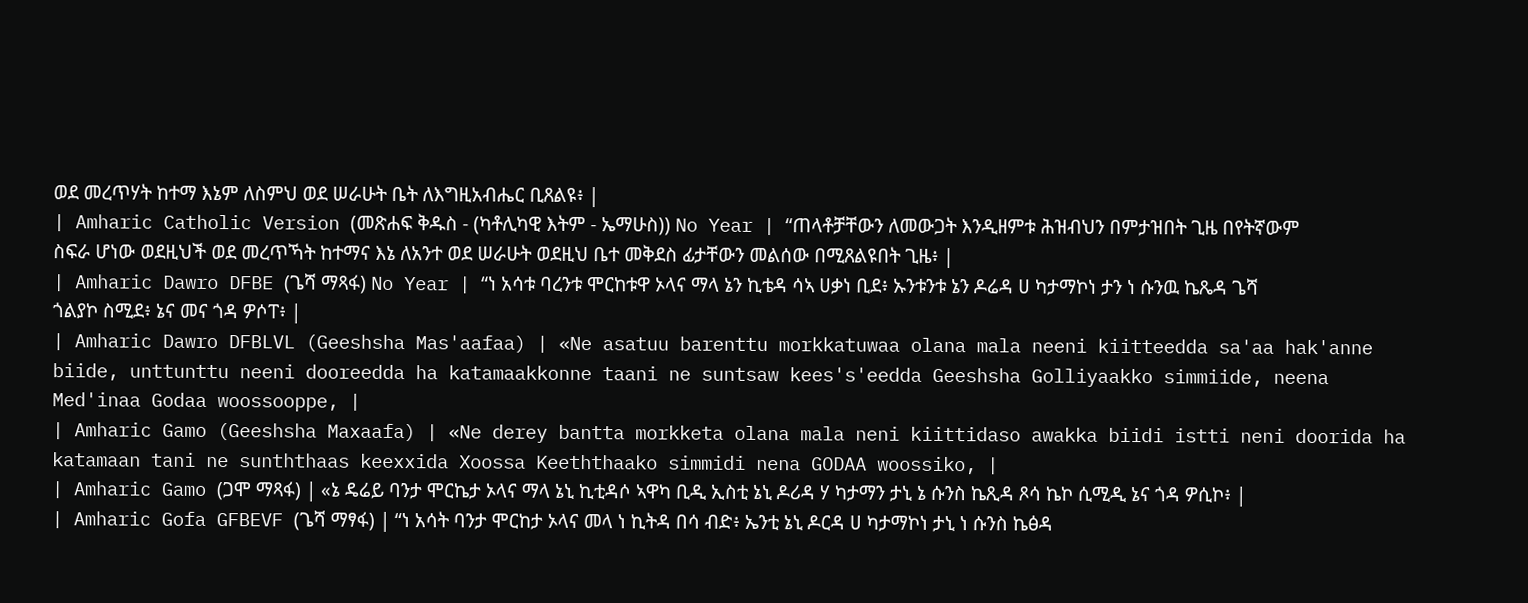ወደ መረጥሃት ከተማ እኔም ለስምህ ወደ ሠራሁት ቤት ለእግዚአብሔር ቢጸልዩ፥ |
| Amharic Catholic Version (መጽሐፍ ቅዱስ - (ካቶሊካዊ እትም - ኤማሁስ)) No Year | “ጠላቶቻቸውን ለመውጋት እንዲዘምቱ ሕዝብህን በምታዝበት ጊዜ በየትኛውም ስፍራ ሆነው ወደዚህች ወደ መረጥኻት ከተማና እኔ ለአንተ ወደ ሠራሁት ወደዚህ ቤተ መቅደስ ፊታቸውን መልሰው በሚጸልዩበት ጊዜ፥ |
| Amharic Dawro DFBE (ጌሻ ማጻፋ) No Year | “ነ አሳቱ ባረንቱ ሞርከቱዋ ኦላና ማላ ኔን ኪቴዳ ሳኣ ሀቃነ ቢደ፥ ኡንቱንቱ ኔን ዶሬዳ ሀ ካታማኮነ ታን ነ ሱንዉ ኬጼዳ ጌሻ ጎልያኮ ስሚደ፥ ኔና መና ጎዳ ዎሶፐ፥ |
| Amharic Dawro DFBLVL (Geeshsha Mas'aafaa) | «Ne asatuu barenttu morkkatuwaa olana mala neeni kiitteedda sa'aa hak'anne biide, unttunttu neeni dooreedda ha katamaakkonne taani ne suntsaw kees's'eedda Geeshsha Golliyaakko simmiide, neena Med'inaa Godaa woossooppe, |
| Amharic Gamo (Geeshsha Maxaafa) | «Ne derey bantta morkketa olana mala neni kiittidaso awakka biidi istti neni doorida ha katamaan tani ne sunththaas keexxida Xoossa Keeththaako simmidi nena GODAA woossiko, |
| Amharic Gamo (ጋሞ ማጻፋ) | «ኔ ዴሬይ ባንታ ሞርኬታ ኦላና ማላ ኔኒ ኪቲዳሶ ኣዋካ ቢዲ ኢስቲ ኔኒ ዶሪዳ ሃ ካታማን ታኒ ኔ ሱንስ ኬጺዳ ጾሳ ኬኮ ሲሚዲ ኔና ጎዳ ዎሲኮ፥ |
| Amharic Gofa GFBEVF (ጌሻ ማፃፋ) | “ነ አሳት ባንታ ሞርከታ ኦላና መላ ነ ኪትዳ በሳ ብድ፥ ኤንቲ ኔኒ ዶርዳ ሀ ካታማኮነ ታኒ ነ ሱንስ ኬፅዳ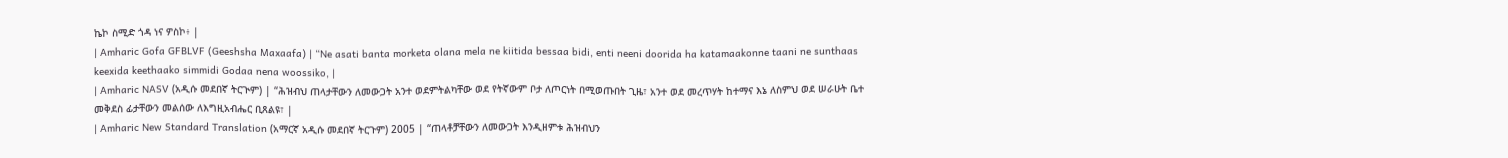ኬኮ ስሚድ ጎዳ ነና ዎስኮ፥ |
| Amharic Gofa GFBLVF (Geeshsha Maxaafa) | “Ne asati banta morketa olana mela ne kiitida bessaa bidi, enti neeni doorida ha katamaakonne taani ne sunthaas keexida keethaako simmidi Godaa nena woossiko, |
| Amharic NASV (አዲሱ መደበኛ ትርጒም) | “ሕዝብህ ጠላታቸውን ለመውጋት አንተ ወደምትልካቸው ወደ የትኛውም ቦታ ለጦርነት በሚወጡበት ጊዜ፣ አንተ ወደ መረጥሃት ከተማና እኔ ለስምህ ወደ ሠራሁት ቤተ መቅደስ ፊታቸውን መልሰው ለእግዚአብሔር ቢጸልዩ፣ |
| Amharic New Standard Translation (አማርኛ አዲሱ መደበኛ ትርጉም) 2005 | “ጠላቶቻቸውን ለመውጋት እንዲዘምቱ ሕዝብህን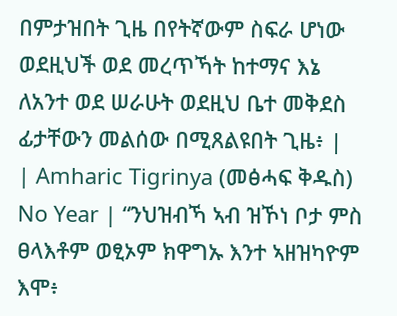በምታዝበት ጊዜ በየትኛውም ስፍራ ሆነው ወደዚህች ወደ መረጥኻት ከተማና እኔ ለአንተ ወደ ሠራሁት ወደዚህ ቤተ መቅደስ ፊታቸውን መልሰው በሚጸልዩበት ጊዜ፥ |
| Amharic Tigrinya (መፅሓፍ ቅዱስ) No Year | “ንህዝብኻ ኣብ ዝኾነ ቦታ ምስ ፀላእቶም ወፂኦም ክዋግኡ እንተ ኣዘዝካዮም እሞ፥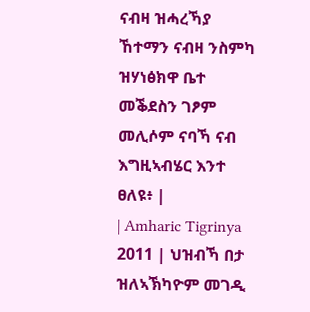ናብዛ ዝሓረኻያ ኸተማን ናብዛ ንስምካ ዝሃነፅክዋ ቤተ መቕደስን ገፆም መሊሶም ናባኻ ናብ እግዚኣብሄር እንተ ፀለዩ፥ |
| Amharic Tigrinya 2011 | ህዝብኻ በታ ዝለኣኽካዮም መገዲ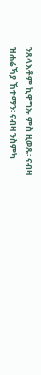ንጸላእቶም ኪዋግኡ ምስ ዚወጹ፡ ናብዛ ዝሐሬኻያ ኸተማን፡ ናብዛ ንስምካ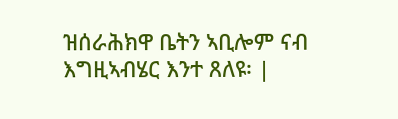ዝሰራሕክዋ ቤትን ኣቢሎም ናብ እግዚኣብሄር እንተ ጸለዩ፡ |